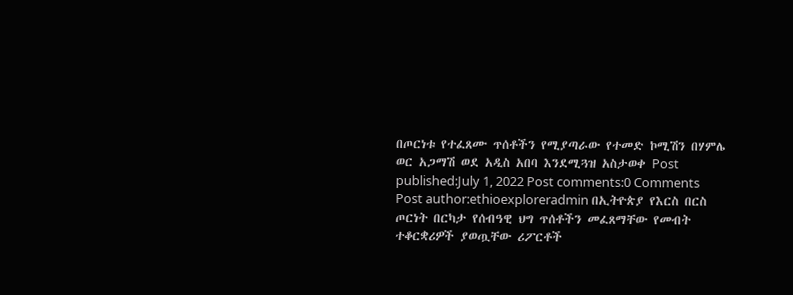በጦርነቱ የተፈጸሙ ጥሰቶችን የሚያጣራው የተመድ ኮሚሽን በሃምሌ ወር አጋማሽ ወደ አዲስ አበባ እንደሚጓዝ አስታወቀ Post published:July 1, 2022 Post comments:0 Comments Post author:ethioexploreradmin በኢትዮጵያ የእርስ በርስ ጦርነት በርካታ የሰብዓዊ ህግ ጥሰቶችን መፈጸማቸው የመብት ተቆርቋሪዎች ያወጧቸው ሪፖርቶች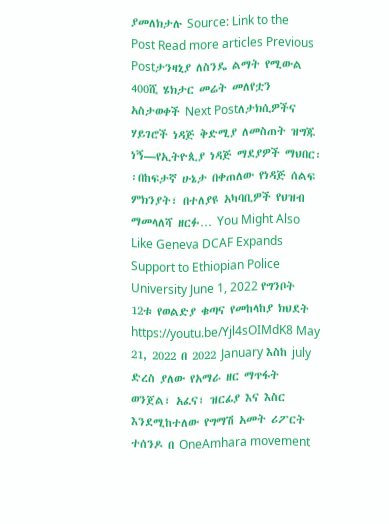ያመለክታሉ Source: Link to the Post Read more articles Previous Postታንዛኒያ ለስንዴ ልማት የሚውል 400ሺ ሄክታር መሬት መለየቷን አስታወቀች Next Postለታክሲዎችና ሃይገሮች ነዳጅ ቅድሚያ ለመስጠት ዝግጁ ነኝ—የኢትዮጲያ ነዳጅ ማደያዎች ማህበር፡፡በከፍታኛ ሁኔታ በቀጠለው የነዳጅ ሰልፍ ምክንያት፣ በተለያዩ አካባቢዎች የህዝብ ማመላለሻ ዘርፉ… You Might Also Like Geneva DCAF Expands Support to Ethiopian Police University June 1, 2022 የግንቦት 12ቱ የወልድያ ቁጣና የመከላከያ ክህደት https://youtu.be/Yjl4sOIMdK8 May 21, 2022 በ 2022 January እስከ july ድረስ ያለው የአማራ ዘር ማጥፋት ወንጀል፣ አፈና፣ ዝርፊያ እና እስር እንደሚከተለው የግማሽ አመት ሪፖርት ተሰንዶ በ OneAmhara movement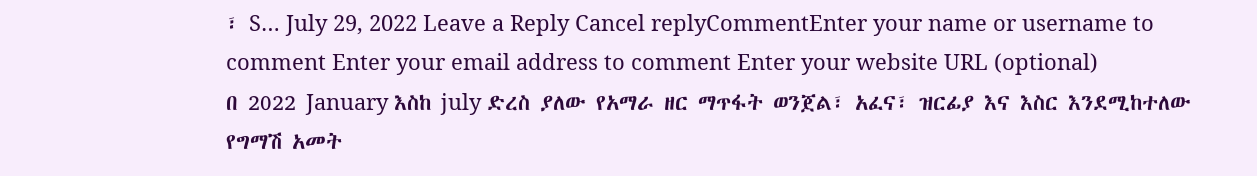፣ S… July 29, 2022 Leave a Reply Cancel replyCommentEnter your name or username to comment Enter your email address to comment Enter your website URL (optional)
በ 2022 January እስከ july ድረስ ያለው የአማራ ዘር ማጥፋት ወንጀል፣ አፈና፣ ዝርፊያ እና እስር እንደሚከተለው የግማሽ አመት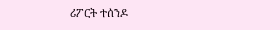ሪፖርት ተሰንዶ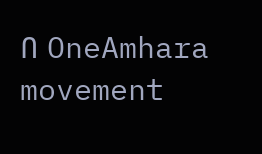በ OneAmhara movement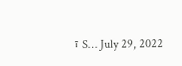፣ S… July 29, 2022